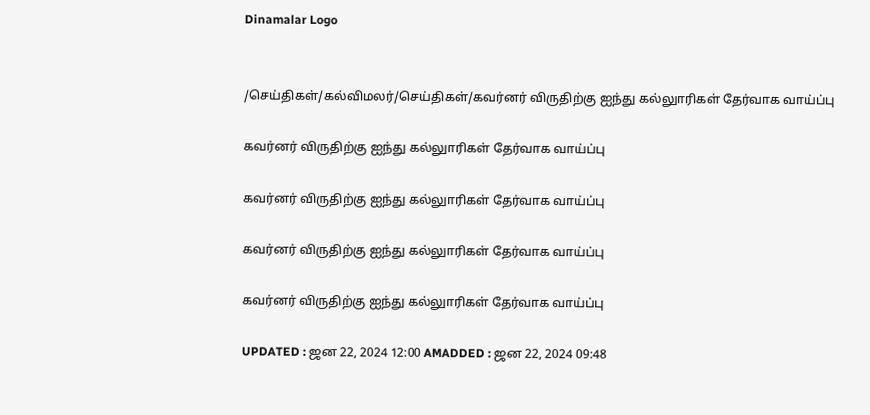Dinamalar Logo


/செய்திகள்/கல்விமலர்/செய்திகள்/கவர்னர் விருதிற்கு ஐந்து கல்லுாரிகள் தேர்வாக வாய்ப்பு

கவர்னர் விருதிற்கு ஐந்து கல்லுாரிகள் தேர்வாக வாய்ப்பு

கவர்னர் விருதிற்கு ஐந்து கல்லுாரிகள் தேர்வாக வாய்ப்பு

கவர்னர் விருதிற்கு ஐந்து கல்லுாரிகள் தேர்வாக வாய்ப்பு

கவர்னர் விருதிற்கு ஐந்து கல்லுாரிகள் தேர்வாக வாய்ப்பு

UPDATED : ஜன 22, 2024 12:00 AMADDED : ஜன 22, 2024 09:48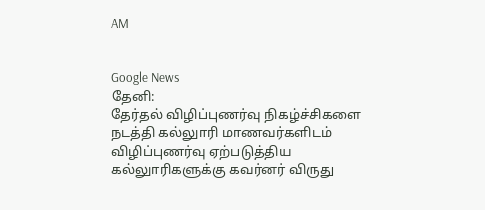AM


Google News
தேனி:
தேர்தல் விழிப்புணர்வு நிகழ்ச்சிகளை நடத்தி கல்லுாரி மாணவர்களிடம் விழிப்புணர்வு ஏற்படுத்திய கல்லுாரிகளுக்கு கவர்னர் விருது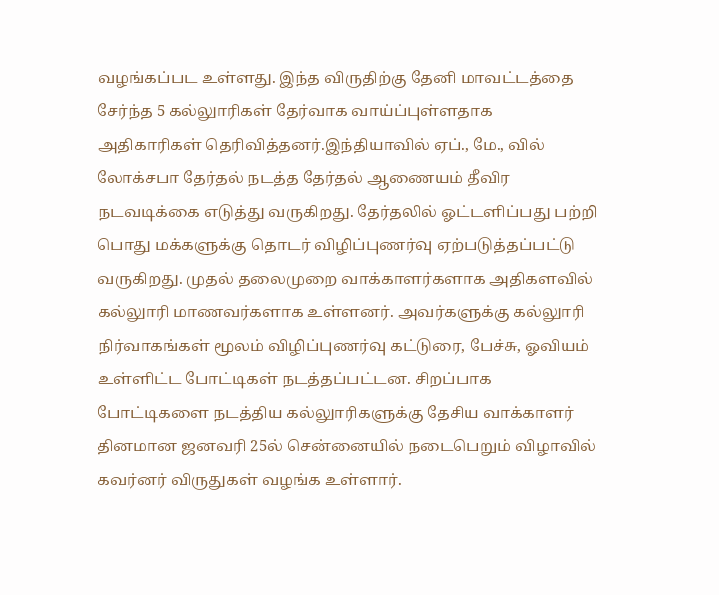வழங்கப்பட உள்ளது. இந்த விருதிற்கு தேனி மாவட்டத்தை சேர்ந்த 5 கல்லுாரிகள் தேர்வாக வாய்ப்புள்ளதாக அதிகாரிகள் தெரிவித்தனர்.இந்தியாவில் ஏப்., மே., வில் லோக்சபா தேர்தல் நடத்த தேர்தல் ஆணையம் தீவிர நடவடிக்கை எடுத்து வருகிறது. தேர்தலில் ஓட்டளிப்பது பற்றி பொது மக்களுக்கு தொடர் விழிப்புணர்வு ஏற்படுத்தப்பட்டு வருகிறது. முதல் தலைமுறை வாக்காளர்களாக அதிகளவில் கல்லுாரி மாணவர்களாக உள்ளனர். அவர்களுக்கு கல்லுாரி நிர்வாகங்கள் மூலம் விழிப்புணர்வு கட்டுரை, பேச்சு, ஓவியம் உள்ளிட்ட போட்டிகள் நடத்தப்பட்டன. சிறப்பாக போட்டிகளை நடத்திய கல்லுாரிகளுக்கு தேசிய வாக்காளர் தினமான ஜனவரி 25ல் சென்னையில் நடைபெறும் விழாவில் கவர்னர் விருதுகள் வழங்க உள்ளார்.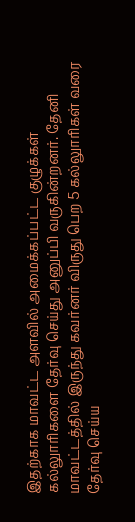இதற்காக மாவட்ட அளவில் அமைக்கப்பட்ட குழுக்கள் கல்லுாரிகளை தேர்வு செய்து அனுப்பி வருகின்றனர். தேனி மாவட்டத்தில் இருந்து கவர்னர் விருது பெற 5 கல்லுாரிகள் வரை தேர்வு செய்ய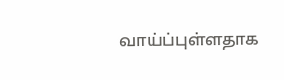வாய்ப்புள்ளதாக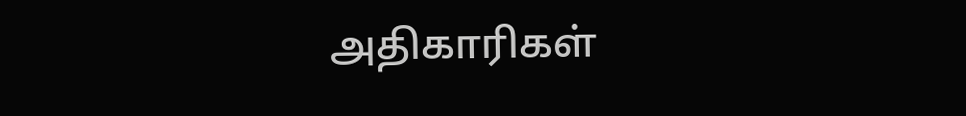அதிகாரிகள்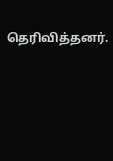தெரிவித்தனர்.